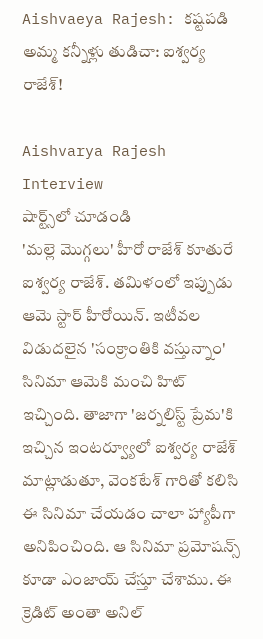Aishvaeya Rajesh: కష్టపడి అమ్మ కన్నీళ్లు తుడిచా: ఐశ్వర్య రాజేశ్!

Aishvarya Rajesh Interview
షార్ట్స్‌లో చూడండి
'మల్లె మొగ్గలు' హీరో రాజేశ్ కూతురే ఐశ్వర్య రాజేశ్. తమిళంలో ఇప్పుడు ఆమె స్టార్ హీరోయిన్. ఇటీవల విడుదలైన 'సంక్రాంతికి వస్తున్నాం' సినిమా ఆమెకి మంచి హిట్ ఇచ్చింది. తాజాగా 'జర్నలిస్ట్ ప్రేమ'కి ఇచ్చిన ఇంటర్వ్యూలో ఐశ్వర్య రాజేశ్ మాట్లాడుతూ, వెంకటేశ్ గారితో కలిసి ఈ సినిమా చేయడం చాలా హ్యాపీగా అనిపించింది. ఆ సినిమా ప్రమోషన్స్ కూడా ఎంజాయ్ చేస్తూ చేశాము. ఈ క్రెడిట్ అంతా అనిల్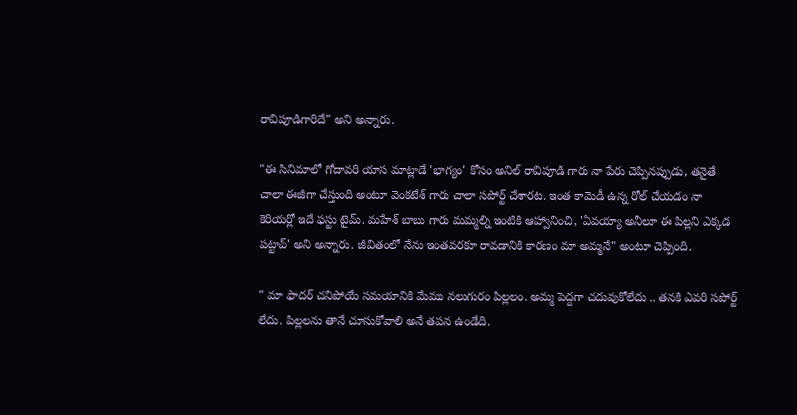రావిపూడిగారిదే" అని అన్నారు.

"ఈ సినిమాలో గోదావరి యాస మాట్లాడే 'భాగ్యం' కోసం అనిల్ రావిపూడి గారు నా పేరు చెప్పినప్పుడు, తనైతే చాలా ఈజీగా చేస్తుంది అంటూ వెంకటేశ్ గారు చాలా సపోర్ట్ చేశారట. ఇంత కామెడీ ఉన్న రోల్ చేయడం నా కెరియర్లో ఇదే ఫస్టు టైమ్. మహేశ్ బాబు గారు మమ్మల్ని ఇంటికి ఆహ్వానించి, 'ఏవయ్యా అనీలూ ఈ పిల్లని ఎక్కడ పట్టావ్' అని అన్నారు. జీవితంలో నేను ఇంతవరకూ రావడానికి కారణం మా అమ్మనే" అంటూ చెప్పింది.

" మా ఫాదర్ చనిపోయే సమయానికి మేము నలుగురం పిల్లలం. అమ్మ పెద్దగా చదువుకోలేదు .. తనకి ఎవరి సపోర్ట్ లేదు. పిల్లలను తానే చూసుకోవాలి అనే తపన ఉండేది.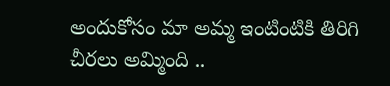అందుకోసం మా అమ్మ ఇంటింటికి తిరిగి చీరలు అమ్మింది ..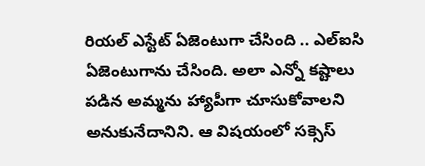రియల్ ఎస్టేట్ ఏజెంటుగా చేసింది .. ఎల్ఐసి ఏజెంటుగాను చేసింది. అలా ఎన్నో కష్టాలు పడిన అమ్మను హ్యాపీగా చూసుకోవాలని అనుకునేదానిని. ఆ విషయంలో సక్సెస్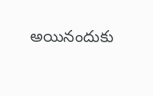అయినందుకు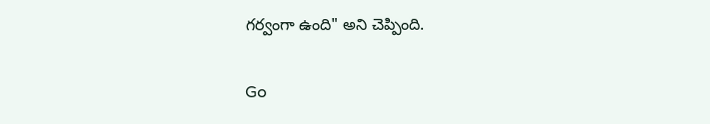గర్వంగా ఉంది" అని చెప్పింది.

Go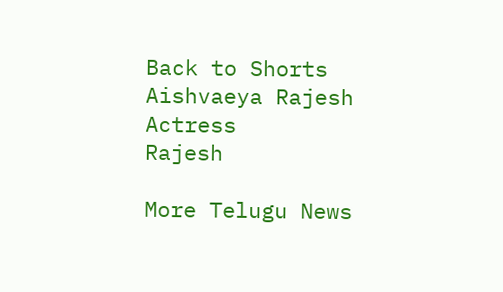Back to Shorts
Aishvaeya Rajesh
Actress
Rajesh

More Telugu News